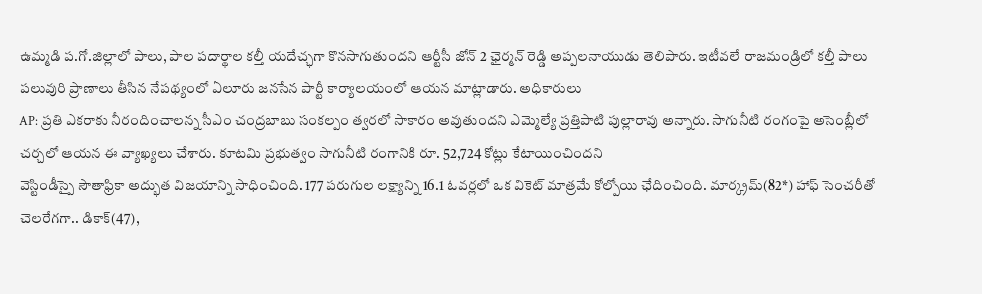ఉమ్మడి ప.గో.జిల్లాలో పాలు, పాల పదార్థాల కల్తీ యదేచ్ఛగా కొనసాగుతుందని ఆర్టీసీ జోన్ 2 ఛైర్మన్ రెడ్డి అప్పలనాయుడు తెలిపారు. ఇటీవలే రాజమండ్రిలో కల్తీ పాలు పలువురి ప్రాణాలు తీసిన నేపథ్యంలో ఏలూరు జనసేన పార్టీ కార్యాలయంలో ఆయన మాట్లాడారు. అధికారులు
AP: ప్రతి ఎకరాకు నీరందించాలన్న సీఎం చంద్రబాబు సంకల్పం త్వరలో సాకారం అవుతుందని ఎమ్మెల్యే ప్రత్తిపాటి పుల్లారావు అన్నారు. సాగునీటి రంగంపై అసెంబ్లీలో చర్చలో ఆయన ఈ వ్యాఖ్యలు చేశారు. కూటమి ప్రభుత్వం సాగునీటి రంగానికి రూ. 52,724 కోట్లు కేటాయించిందని
వెస్టిండీస్పై సౌతాఫ్రికా అద్భుత విజయాన్ని సాధించింది. 177 పరుగుల లక్ష్యాన్ని 16.1 ఓవర్లలో ఒక వికెట్ మాత్రమే కోల్పోయి ఛేదించింది. మార్క్రమ్(82*) హాఫ్ సెంచరీతో చెలరేగగా.. డికాక్(47),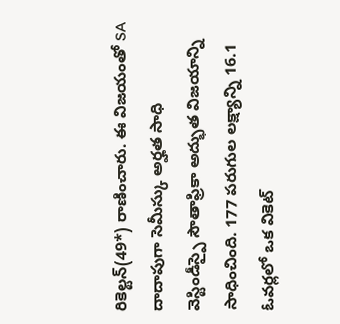రికెల్టన్(49*) రాణించారు. ఈ విజయంతో SA దాదాపుగా సెమీస్కు అర్హత సాధి
వెస్టిండీస్పై సౌతాఫ్రికా అద్భుత విజయాన్ని సాధించింది. 177 పరుగుల లక్ష్యాన్ని 16.1 ఓవర్లలో ఒక వికెట్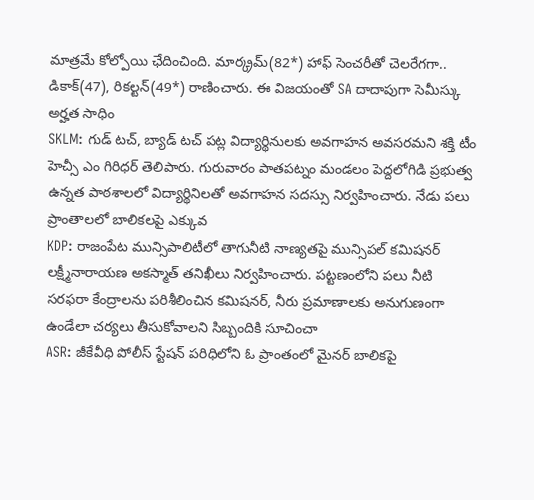మాత్రమే కోల్పోయి ఛేదించింది. మార్క్రమ్(82*) హాఫ్ సెంచరీతో చెలరేగగా.. డికాక్(47), రికల్టన్(49*) రాణించారు. ఈ విజయంతో SA దాదాపుగా సెమీస్కు అర్హత సాధిం
SKLM: గుడ్ టచ్, బ్యాడ్ టచ్ పట్ల విద్యార్థినులకు అవగాహన అవసరమని శక్తి టీం హెచ్సీ ఎం గిరిధర్ తెలిపారు. గురువారం పాతపట్నం మండలం పెద్దలోగిడి ప్రభుత్వ ఉన్నత పాఠశాలలో విద్యార్థినిలతో అవగాహన సదస్సు నిర్వహించారు. నేడు పలు ప్రాంతాలలో బాలికలపై ఎక్కువ
KDP: రాజంపేట మున్సిపాలిటీలో తాగునీటి నాణ్యతపై మున్సిపల్ కమిషనర్ లక్ష్మీనారాయణ అకస్మాత్ తనిఖీలు నిర్వహించారు. పట్టణంలోని పలు నీటి సరఫరా కేంద్రాలను పరిశీలించిన కమిషనర్, నీరు ప్రమాణాలకు అనుగుణంగా ఉండేలా చర్యలు తీసుకోవాలని సిబ్బందికి సూచించా
ASR: జీకేవీధి పోలీస్ స్టేషన్ పరిధిలోని ఓ ప్రాంతంలో మైనర్ బాలికపై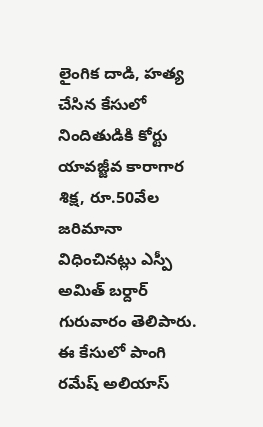లైంగిక దాడి, హత్య చేసిన కేసులో నిందితుడికి కోర్టు యావజ్జీవ కారాగార శిక్ష, రూ.50వేల జరిమానా విధించినట్లు ఎస్పీ అమిత్ బర్దార్ గురువారం తెలిపారు. ఈ కేసులో పాంగి రమేష్ అలియాస్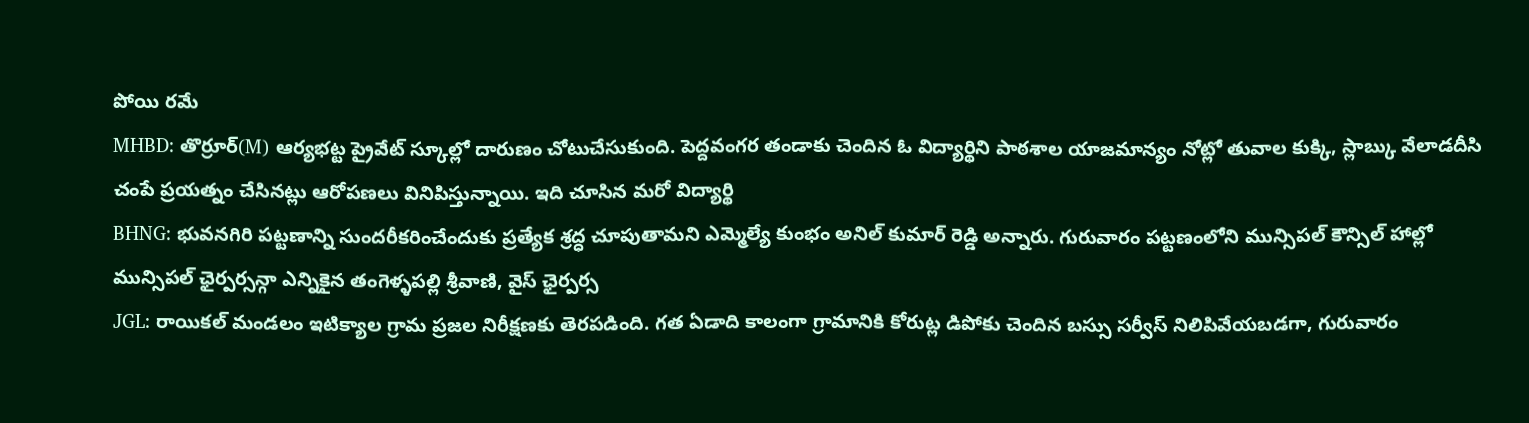పోయి రమే
MHBD: తొర్రూర్(M) ఆర్యభట్ట ప్రైవేట్ స్కూల్లో దారుణం చోటుచేసుకుంది. పెద్దవంగర తండాకు చెందిన ఓ విద్యార్థిని పాఠశాల యాజమాన్యం నోట్లో తువాల కుక్కి, స్లాబ్కు వేలాడదీసి చంపే ప్రయత్నం చేసినట్లు ఆరోపణలు వినిపిస్తున్నాయి. ఇది చూసిన మరో విద్యార్థి
BHNG: భువనగిరి పట్టణాన్ని సుందరీకరించేందుకు ప్రత్యేక శ్రద్ధ చూపుతామని ఎమ్మెల్యే కుంభం అనిల్ కుమార్ రెడ్డి అన్నారు. గురువారం పట్టణంలోని మున్సిపల్ కౌన్సిల్ హాల్లో మున్సిపల్ ఛైర్పర్సన్గా ఎన్నికైన తంగెళ్ళపల్లి శ్రీవాణి, వైస్ ఛైర్పర్స
JGL: రాయికల్ మండలం ఇటిక్యాల గ్రామ ప్రజల నిరీక్షణకు తెరపడింది. గత ఏడాది కాలంగా గ్రామానికి కోరుట్ల డిపోకు చెందిన బస్సు సర్వీస్ నిలిపివేయబడగా, గురువారం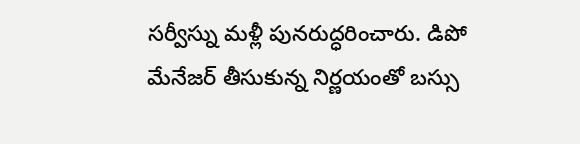సర్వీస్ను మళ్లీ పునరుద్ధరించారు. డిపో మేనేజర్ తీసుకున్న నిర్ణయంతో బస్సు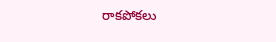రాకపోకలు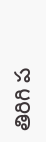తిరిగి ప